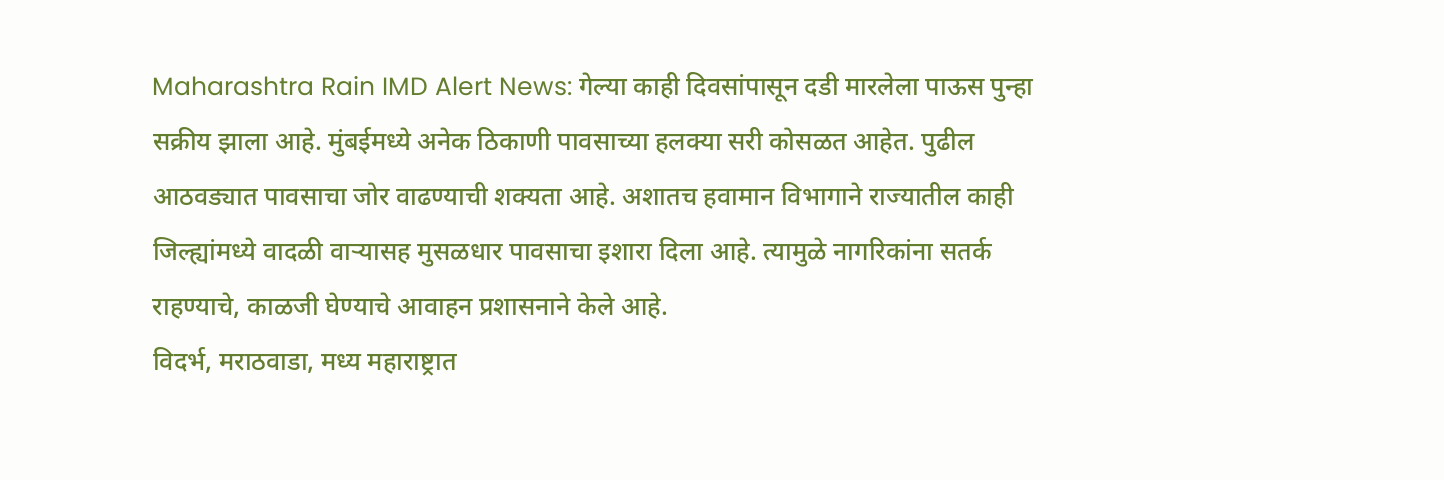Maharashtra Rain IMD Alert News: गेल्या काही दिवसांपासून दडी मारलेला पाऊस पुन्हा सक्रीय झाला आहे. मुंबईमध्ये अनेक ठिकाणी पावसाच्या हलक्या सरी कोसळत आहेत. पुढील आठवड्यात पावसाचा जोर वाढण्याची शक्यता आहे. अशातच हवामान विभागाने राज्यातील काही जिल्ह्यांमध्ये वादळी वाऱ्यासह मुसळधार पावसाचा इशारा दिला आहे. त्यामुळे नागरिकांना सतर्क राहण्याचे, काळजी घेण्याचे आवाहन प्रशासनाने केले आहे.
विदर्भ, मराठवाडा, मध्य महाराष्ट्रात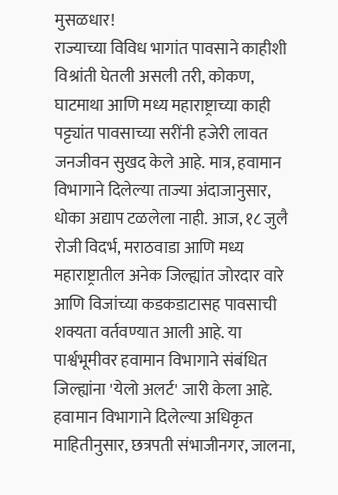मुसळधार!
राज्याच्या विविध भागांत पावसाने काहीशी विश्रांती घेतली असली तरी, कोकण, घाटमाथा आणि मध्य महाराष्ट्राच्या काही पट्ट्यांत पावसाच्या सरींनी हजेरी लावत जनजीवन सुखद केले आहे. मात्र, हवामान विभागाने दिलेल्या ताज्या अंदाजानुसार, धोका अद्याप टळलेला नाही. आज, १८ जुलै रोजी विदर्भ, मराठवाडा आणि मध्य महाराष्ट्रातील अनेक जिल्ह्यांत जोरदार वारे आणि विजांच्या कडकडाटासह पावसाची शक्यता वर्तवण्यात आली आहे. या पार्श्वभूमीवर हवामान विभागाने संबंधित जिल्ह्यांना 'येलो अलर्ट' जारी केला आहे.
हवामान विभागाने दिलेल्या अधिकृत माहितीनुसार, छत्रपती संभाजीनगर, जालना,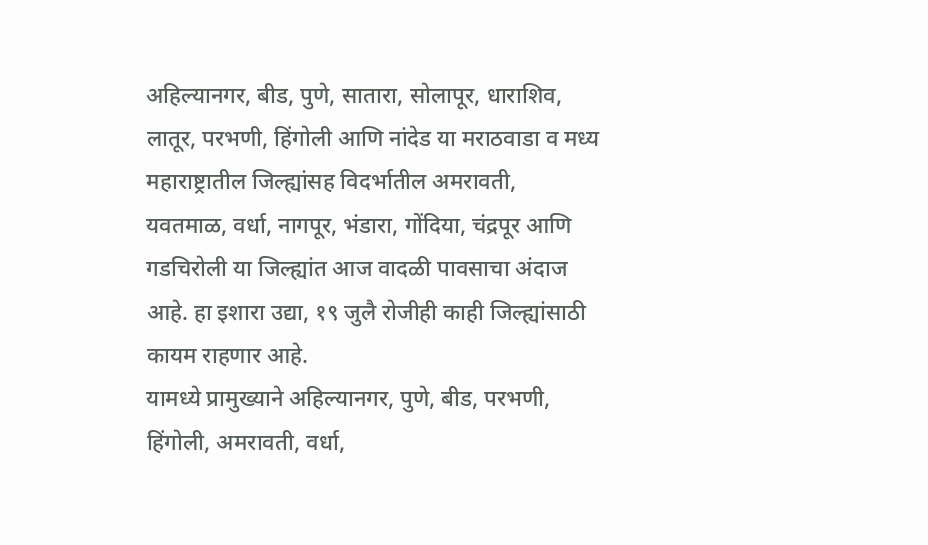अहिल्यानगर, बीड, पुणे, सातारा, सोलापूर, धाराशिव, लातूर, परभणी, हिंगोली आणि नांदेड या मराठवाडा व मध्य महाराष्ट्रातील जिल्ह्यांसह विदर्भातील अमरावती, यवतमाळ, वर्धा, नागपूर, भंडारा, गोंदिया, चंद्रपूर आणि गडचिरोली या जिल्ह्यांत आज वादळी पावसाचा अंदाज आहे. हा इशारा उद्या, १९ जुलै रोजीही काही जिल्ह्यांसाठी कायम राहणार आहे.
यामध्ये प्रामुख्याने अहिल्यानगर, पुणे, बीड, परभणी, हिंगोली, अमरावती, वर्धा,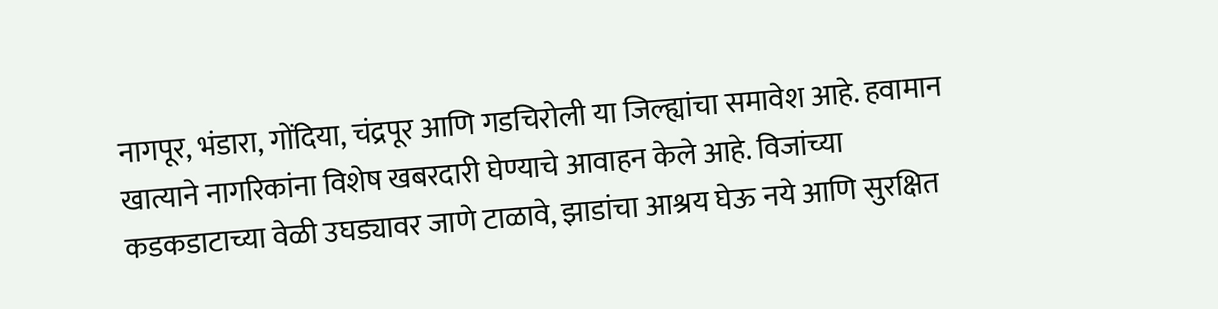नागपूर, भंडारा, गोंदिया, चंद्रपूर आणि गडचिरोली या जिल्ह्यांचा समावेश आहे. हवामान खात्याने नागरिकांना विशेष खबरदारी घेण्याचे आवाहन केले आहे. विजांच्या कडकडाटाच्या वेळी उघड्यावर जाणे टाळावे, झाडांचा आश्रय घेऊ नये आणि सुरक्षित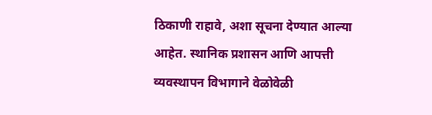ठिकाणी राहावे, अशा सूचना देण्यात आल्या आहेत. स्थानिक प्रशासन आणि आपत्ती व्यवस्थापन विभागाने वेळोवेळी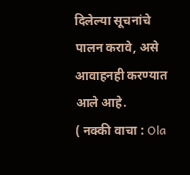दिलेल्या सूचनांचे पालन करावे, असे आवाहनही करण्यात आले आहे.
( नक्की वाचा : Ola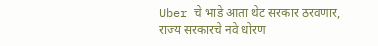Uber चे भाडे आता थेट सरकार ठरवणार, राज्य सरकारचे नवे धोरण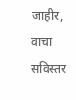जाहीर, वाचा सविस्तर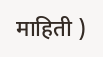माहिती )